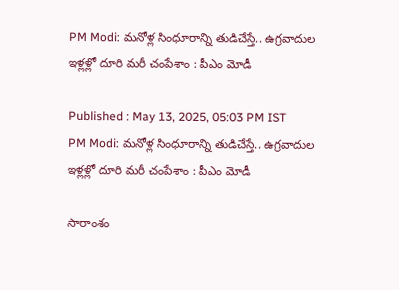PM Modi: మనోళ్ల సింధూరాన్ని తుడిచేస్తే.. ఉగ్రవాదుల ఇళ్లళ్లో దూరి మరీ చంపేశాం : పీఎం మోడీ

Published : May 13, 2025, 05:03 PM IST
PM Modi: మనోళ్ల సింధూరాన్ని తుడిచేస్తే.. ఉగ్రవాదుల ఇళ్లళ్లో దూరి మరీ చంపేశాం : పీఎం మోడీ

సారాంశం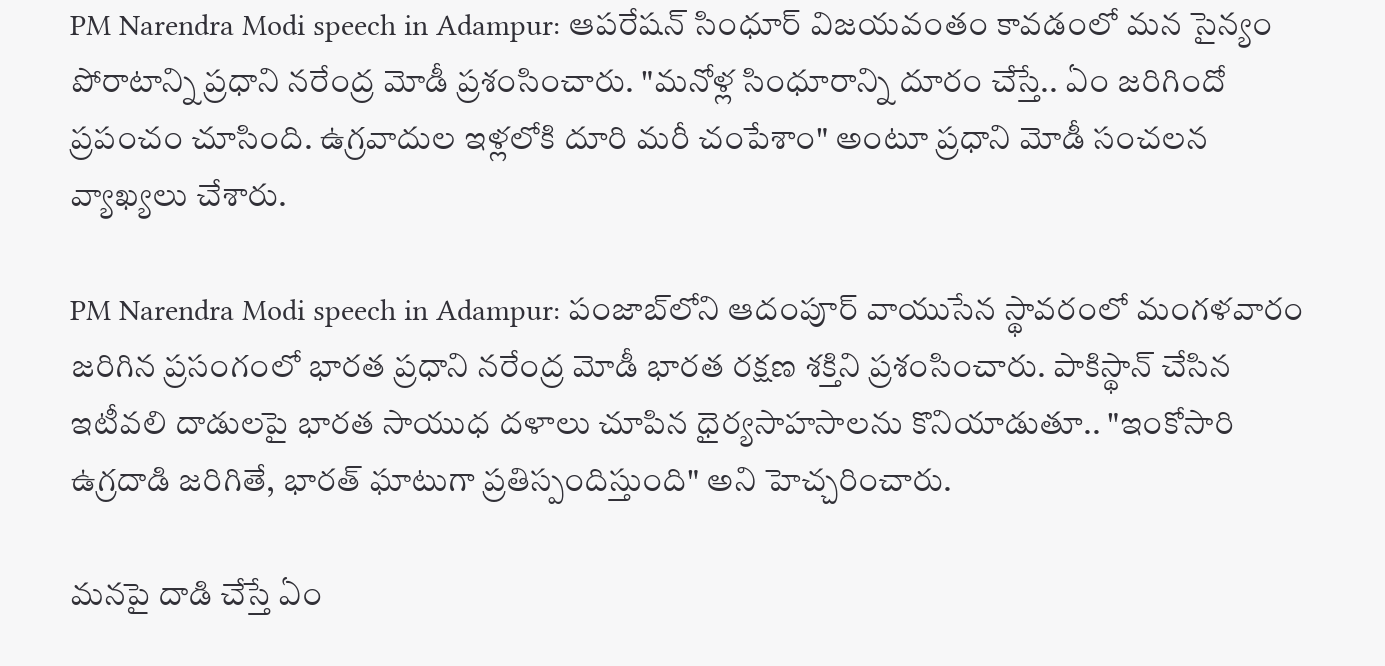PM Narendra Modi speech in Adampur: ఆపరేషన్ సింధూర్ విజయవంతం కావ‌డంలో మ‌న సైన్యం పోరాటాన్ని ప్ర‌ధాని న‌రేంద్ర మోడీ ప్ర‌శంసించారు. "మ‌నోళ్ల సింధూరాన్ని దూరం చేస్తే.. ఏం జ‌రిగిందో ప్ర‌పంచం చూసింది. ఉగ్ర‌వాదుల ఇళ్ల‌లోకి దూరి మ‌రీ చంపేశాం" అంటూ ప్రధాని మోడీ సంచ‌ల‌న వ్యాఖ్య‌లు చేశారు.

PM Narendra Modi speech in Adampur: పంజాబ్‌లోని ఆదంపూర్ వాయుసేన స్థావరంలో మంగళవారం జరిగిన ప్రసంగంలో భారత ప్రధాని నరేంద్ర మోడీ భారత రక్షణ శక్తిని ప్రశంసించారు. పాకిస్థాన్ చేసిన‌ ఇటీవలి దాడుల‌పై భారత సాయుధ దళాలు చూపిన ధైర్యసాహసాలను కొనియాడుతూ.. "ఇంకోసారి ఉగ్రదాడి జరిగితే, భారత్ ఘాటుగా ప్రతిస్పందిస్తుంది" అని హెచ్చరించారు.

మ‌న‌పై దాడి చేస్తే ఏం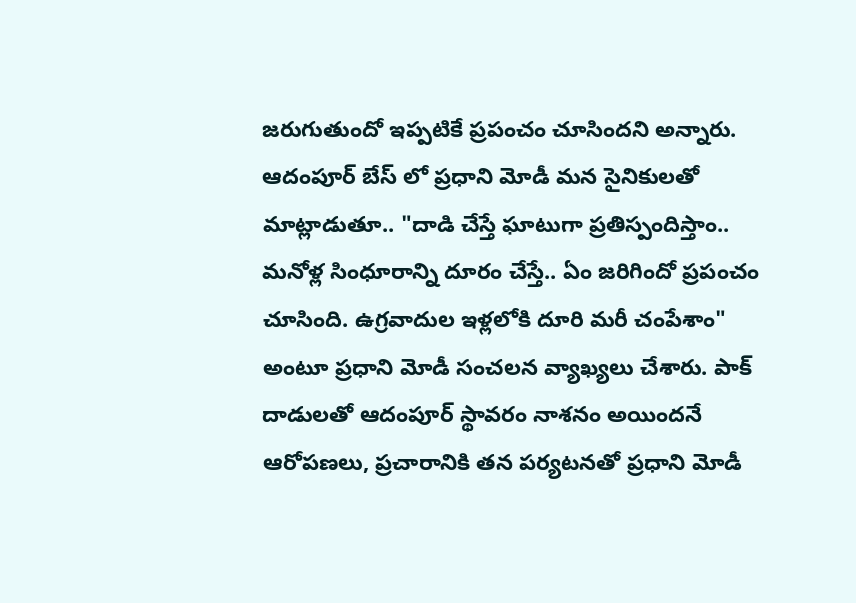జ‌రుగుతుందో ఇప్ప‌టికే ప్ర‌పంచం చూసింద‌ని అన్నారు. ఆదంపూర్ బేస్ లో ప్రధాని మోడీ మ‌న సైనికుల‌తో మాట్లాడుతూ.. "దాడి చేస్తే ఘాటుగా ప్రతిస్పందిస్తాం.. మ‌నోళ్ల సింధూరాన్ని దూరం చేస్తే.. ఏం జ‌రిగిందో ప్ర‌పంచం చూసింది. ఉగ్ర‌వాదుల ఇళ్ల‌లోకి దూరి మ‌రీ చంపేశాం" అంటూ ప్రధాని మోడీ సంచ‌ల‌న వ్యాఖ్య‌లు చేశారు. పాక్ దాడులతో ఆదంపూర్ స్థావరం నాశనం అయిందనే ఆరోపణలు, ప్ర‌చారానికి త‌న ప‌ర్య‌ట‌న‌తో ప్రధాని మోడీ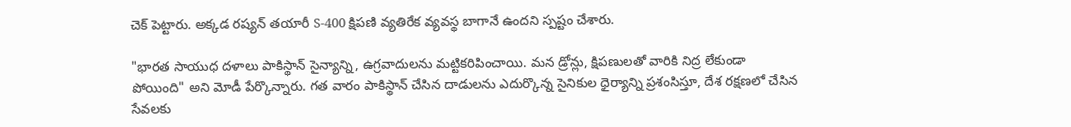చెక్ పెట్టారు. అక్క‌డ‌ రష్యన్ తయారీ S-400 క్షిపణి వ్యతిరేక వ్యవస్థ బాగానే ఉంద‌ని స్పష్టం చేశారు.

"భారత సాయుధ దళాలు పాకిస్థాన్ సైన్యాన్ని, ఉగ్రవాదులను మట్టికరిపించాయి. మన డ్రోన్లు, క్షిపణులతో వారికి నిద్ర లేకుండా పోయింది" అని మోడీ పేర్కొన్నారు. గత వారం పాకిస్థాన్ చేసిన దాడులను ఎదుర్కొన్న సైనికుల ధైర్యాన్ని ప్రశంసిస్తూ, దేశ రక్షణలో చేసిన సేవలకు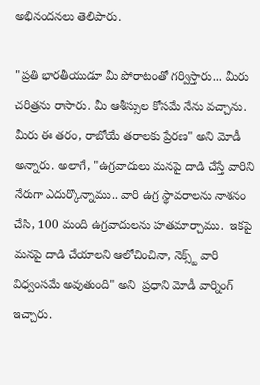అభినందనలు తెలిపారు.

"ప్రతి భారతీయుడూ మీ పోరాటంతో గర్విస్తారు... మీరు చరిత్రను రాసారు. మీ ఆశీస్సుల కోసమే నేను వచ్చాను. మీరు ఈ తరం, రాబోయే తరాలకు ప్రేరణ" అని మోడీ అన్నారు. అలాగే, "ఉగ్రవాదులు మనపై దాడి చేస్తే వారిని నేరుగా ఎదుర్కొన్నాము.. వారి ఉగ్ర స్థావరాలను నాశనం చేసి, 100 మంది ఉగ్రవాదులను హతమార్చాము.  ఇకపై మనపై దాడి చేయాలని ఆలోచించినా, నెక్స్ట్ వారి విధ్వంసమే అవుతుంది" అని  ప్ర‌ధాని మోడీ వార్నింగ్ ఇచ్చారు.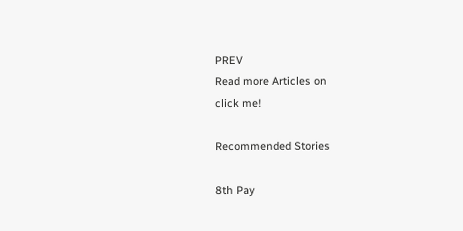PREV
Read more Articles on
click me!

Recommended Stories

8th Pay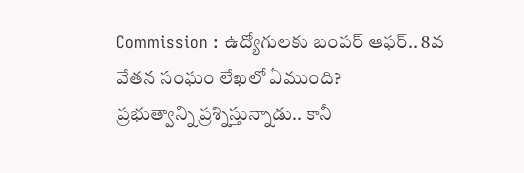Commission : ఉద్యోగులకు బంపర్ ఆఫర్.. 8వ వేతన సంఘం లేఖలో ఏముంది?
ప్రభుత్వాన్ని ప్రశ్నిస్తున్నాడు.. కానీ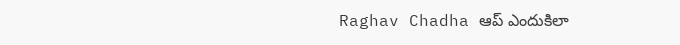Raghav Chadha ఆప్ ఎందుకిలా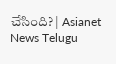చేసింది? | Asianet News Telugu